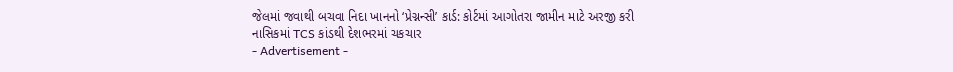જેલમાં જવાથી બચવા નિદા ખાનનો ‘પ્રેગ્નન્સી’ કાર્ડ: કોર્ટમાં આગોતરા જામીન માટે અરજી કરી
નાસિકમાં TCS કાંડથી દેશભરમાં ચકચાર
- Advertisement -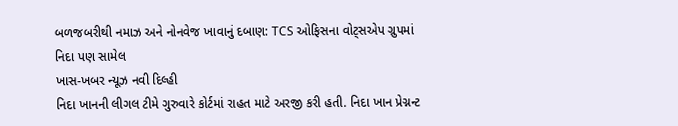બળજબરીથી નમાઝ અને નોનવેજ ખાવાનું દબાણ: TCS ઓફિસના વોટ્સએપ ગ્રુપમાં નિદા પણ સામેલ
ખાસ-ખબર ન્યૂઝ નવી દિલ્હી
નિદા ખાનની લીગલ ટીમે ગુરુવારે કોર્ટમાં રાહત માટે અરજી કરી હતી. નિદા ખાન પ્રેગ્નન્ટ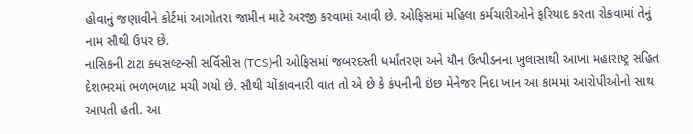હોવાનું જણાવીને કોર્ટમાં આગોતરા જામીન માટે અરજી કરવામાં આવી છે. ઓફિસમાં મહિલા કર્મચારીઓને ફરિયાદ કરતા રોકવામાં તેનું નામ સૌથી ઉપર છે.
નાસિકની ટાટા ક્ધસલ્ટન્સી સર્વિસીસ (TCS)ની ઓફિસમાં જબરદસ્તી ધર્માંતરણ અને યૌન ઉત્પીડનના ખુલાસાથી આખા મહારાષ્ટ્ર સહિત દેશભરમાં ભળભળાટ મચી ગયો છે. સૌથી ચોંકાવનારી વાત તો એ છે કે કંપનીની ઇંછ મેનેજર નિદા ખાન આ કામમાં આરોપીઓનો સાથ આપતી હતી. આ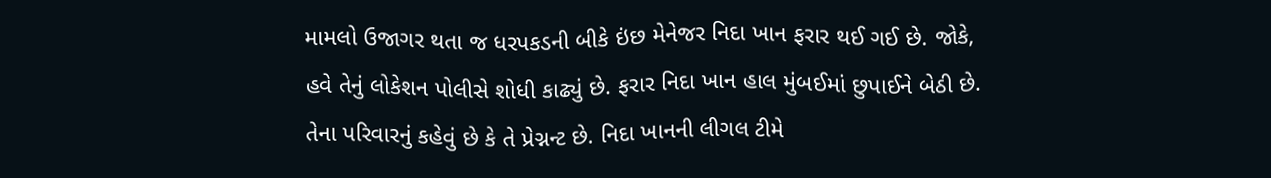મામલો ઉજાગર થતા જ ધરપકડની બીકે ઇંછ મેનેજર નિદા ખાન ફરાર થઈ ગઈ છે. જોકે, હવે તેનું લોકેશન પોલીસે શોધી કાઢ્યું છે. ફરાર નિદા ખાન હાલ મુંબઈમાં છુપાઈને બેઠી છે. તેના પરિવારનું કહેવું છે કે તે પ્રેગ્નન્ટ છે. નિદા ખાનની લીગલ ટીમે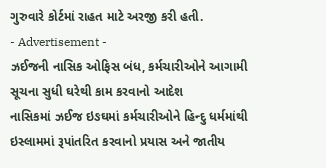ગુરુવારે કોર્ટમાં રાહત માટે અરજી કરી હતી.
- Advertisement -
ઝઈજની નાસિક ઓફિસ બંધ, કર્મચારીઓને આગામી સૂચના સુધી ઘરેથી કામ કરવાનો આદેશ
નાસિકમાં ઝઈજ ઇઙઘમાં કર્મચારીઓને હિન્દુ ધર્મમાંથી ઇસ્લામમાં રૂપાંતરિત કરવાનો પ્રયાસ અને જાતીય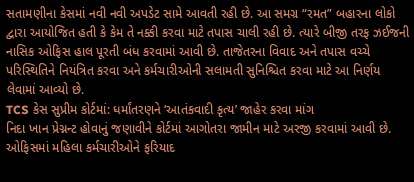સતામણીના કેસમાં નવી નવી અપડેટ સામે આવતી રહી છે. આ સમગ્ર “રમત” બહારના લોકો દ્વારા આયોજિત હતી કે કેમ તે નક્કી કરવા માટે તપાસ ચાલી રહી છે. ત્યારે બીજી તરફ ઝઈજની નાસિક ઓફિસ હાલ પૂરતી બંધ કરવામાં આવી છે. તાજેતરના વિવાદ અને તપાસ વચ્ચે પરિસ્થિતિને નિયંત્રિત કરવા અને કર્મચારીઓની સલામતી સુનિશ્ચિત કરવા માટે આ નિર્ણય લેવામાં આવ્યો છે.
TCS કેસ સુપ્રીમ કોર્ટમાં: ધર્માંતરણને ‘આતંકવાદી કૃત્ય’ જાહેર કરવા માંગ
નિદા ખાન પ્રેગ્નન્ટ હોવાનું જણાવીને કોર્ટમાં આગોતરા જામીન માટે અરજી કરવામાં આવી છે. ઓફિસમાં મહિલા કર્મચારીઓને ફરિયાદ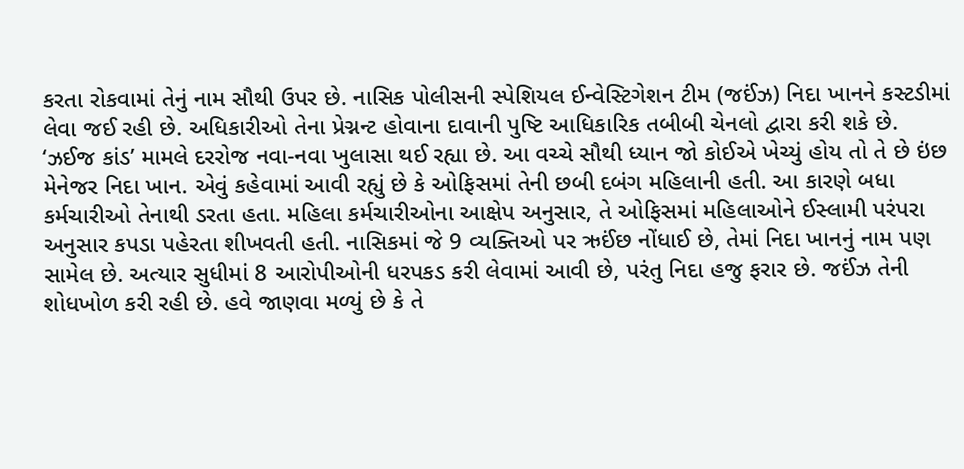કરતા રોકવામાં તેનું નામ સૌથી ઉપર છે. નાસિક પોલીસની સ્પેશિયલ ઈન્વેસ્ટિગેશન ટીમ (જઈંઝ) નિદા ખાનને કસ્ટડીમાં લેવા જઈ રહી છે. અધિકારીઓ તેના પ્રેગ્નન્ટ હોવાના દાવાની પુષ્ટિ આધિકારિક તબીબી ચેનલો દ્વારા કરી શકે છે. ‘ઝઈજ કાંડ’ મામલે દરરોજ નવા-નવા ખુલાસા થઈ રહ્યા છે. આ વચ્ચે સૌથી ધ્યાન જો કોઈએ ખેચ્યું હોય તો તે છે ઇંછ મેનેજર નિદા ખાન. એવું કહેવામાં આવી રહ્યું છે કે ઓફિસમાં તેની છબી દબંગ મહિલાની હતી. આ કારણે બધા કર્મચારીઓ તેનાથી ડરતા હતા. મહિલા કર્મચારીઓના આક્ષેપ અનુસાર, તે ઓફિસમાં મહિલાઓને ઈસ્લામી પરંપરા અનુસાર કપડા પહેરતા શીખવતી હતી. નાસિકમાં જે 9 વ્યક્તિઓ પર ઋઈંછ નોંધાઈ છે, તેમાં નિદા ખાનનું નામ પણ સામેલ છે. અત્યાર સુધીમાં 8 આરોપીઓની ધરપકડ કરી લેવામાં આવી છે, પરંતુ નિદા હજુ ફરાર છે. જઈંઝ તેની શોધખોળ કરી રહી છે. હવે જાણવા મળ્યું છે કે તે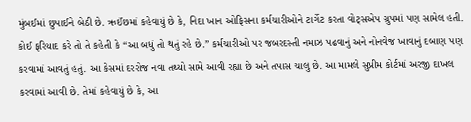મુંબઈમાં છુપાઈને બેઠી છે. ઋઈંછમાં કહેવાયું છે કે, નિદા ખાન ઓફિસના કર્મચારીઓને ટાર્ગેટ કરતા વોટ્સએપ ગ્રુપમાં પણ સામેલ હતી. કોઈ ફરિયાદ કરે તો તે કહેતી કે “આ બધું તો થતું રહે છે.” કર્મચારીઓ પર જબરદસ્તી નમાઝ પઢવાનું અને નોનવેજ ખાવાનું દબાણ પણ કરવામાં આવતું હતું. આ કેસમાં દરરોજ નવા તથ્યો સામે આવી રહ્યા છે અને તપાસ ચાલુ છે. આ મામલે સુપ્રીમ કોર્ટમાં અરજી દાખલ કરવામાં આવી છે. તેમાં કહેવાયું છે કે, આ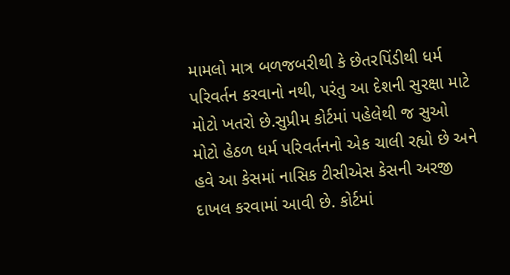મામલો માત્ર બળજબરીથી કે છેતરપિંડીથી ધર્મ પરિવર્તન કરવાનો નથી, પરંતુ આ દેશની સુરક્ષા માટે મોટો ખતરો છે.સુપ્રીમ કોર્ટમાં પહેલેથી જ સુઓ મોટો હેઠળ ધર્મ પરિવર્તનનો એક ચાલી રહ્યો છે અને હવે આ કેસમાં નાસિક ટીસીએસ કેસની અરજી દાખલ કરવામાં આવી છે. કોર્ટમાં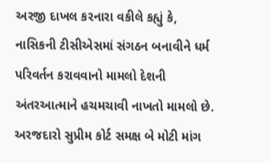અરજી દાખલ કરનારા વકીલે કહ્યું કે, નાસિકની ટીસીએસમાં સંગઠન બનાવીને ધર્મ પરિવર્તન કરાવવાનો મામલો દેશની અંતરઆત્માને હચમચાવી નાખતો મામલો છે. અરજદારો સુપ્રીમ કોર્ટ સમક્ષ બે મોટી માંગ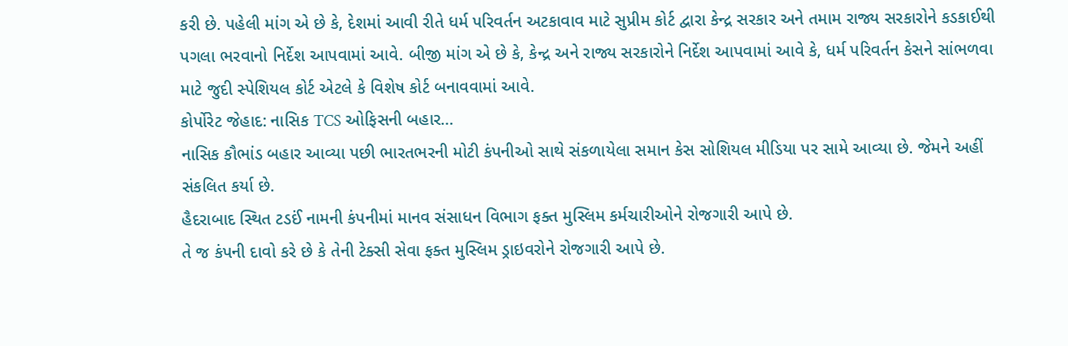કરી છે. પહેલી માંગ એ છે કે, દેશમાં આવી રીતે ધર્મ પરિવર્તન અટકાવાવ માટે સુપ્રીમ કોર્ટ દ્વારા કેન્દ્ર સરકાર અને તમામ રાજ્ય સરકારોને કડકાઈથી પગલા ભરવાનો નિર્દેશ આપવામાં આવે. બીજી માંગ એ છે કે, કેન્દ્ર અને રાજ્ય સરકારોને નિર્દેશ આપવામાં આવે કે, ધર્મ પરિવર્તન કેસને સાંભળવા માટે જુદી સ્પેશિયલ કોર્ટ એટલે કે વિશેષ કોર્ટ બનાવવામાં આવે.
કોર્પોરેટ જેહાદ: નાસિક TCS ઓફિસની બહાર…
નાસિક કૌભાંડ બહાર આવ્યા પછી ભારતભરની મોટી કંપનીઓ સાથે સંકળાયેલા સમાન કેસ સોશિયલ મીડિયા પર સામે આવ્યા છે. જેમને અહીં સંકલિત કર્યા છે.
હૈદરાબાદ સ્થિત ટડઈં નામની કંપનીમાં માનવ સંસાધન વિભાગ ફક્ત મુસ્લિમ કર્મચારીઓને રોજગારી આપે છે.
તે જ કંપની દાવો કરે છે કે તેની ટેક્સી સેવા ફક્ત મુસ્લિમ ડ્રાઇવરોને રોજગારી આપે છે.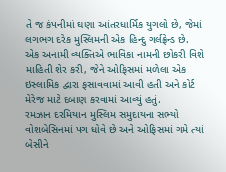તે જ કંપનીમાં ઘણા આંતરધાર્મિક યુગલો છે, જેમાં લગભગ દરેક મુસ્લિમની એક હિન્દુ ગર્લફ્રેન્ડ છે.
એક અનામી વ્યક્તિએ ભાવિકા નામની છોકરી વિશે માહિતી શેર કરી, જેને ઓફિસમાં મળેલા એક ઇસ્લામિક દ્વારા ફસાવવામાં આવી હતી અને કોર્ટ મેરેજ માટે દબાણ કરવામાં આવ્યું હતું.
રમઝાન દરમિયાન મુસ્લિમ સમુદાયના સભ્યો વોશબેસિનમાં પગ ધોવે છે અને ઓફિસમાં ગમે ત્યાં બેસીને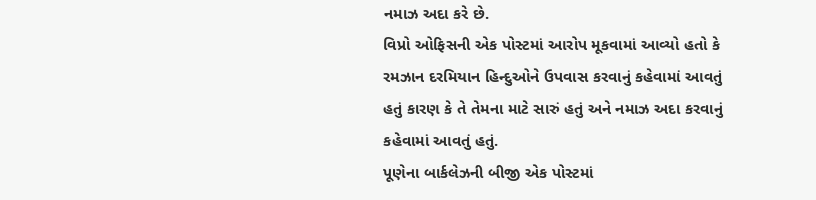નમાઝ અદા કરે છે.
વિપ્રો ઓફિસની એક પોસ્ટમાં આરોપ મૂકવામાં આવ્યો હતો કે રમઝાન દરમિયાન હિન્દુઓને ઉપવાસ કરવાનું કહેવામાં આવતું હતું કારણ કે તે તેમના માટે સારું હતું અને નમાઝ અદા કરવાનું કહેવામાં આવતું હતું.
પૂણેના બાર્કલેઝની બીજી એક પોસ્ટમાં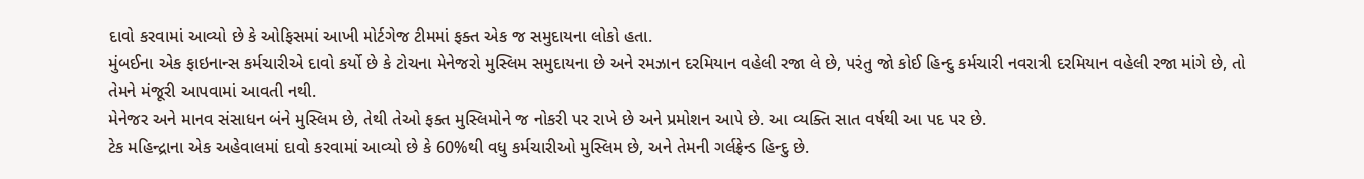દાવો કરવામાં આવ્યો છે કે ઓફિસમાં આખી મોર્ટગેજ ટીમમાં ફક્ત એક જ સમુદાયના લોકો હતા.
મુંબઈના એક ફાઇનાન્સ કર્મચારીએ દાવો કર્યો છે કે ટોચના મેનેજરો મુસ્લિમ સમુદાયના છે અને રમઝાન દરમિયાન વહેલી રજા લે છે, પરંતુ જો કોઈ હિન્દુ કર્મચારી નવરાત્રી દરમિયાન વહેલી રજા માંગે છે, તો તેમને મંજૂરી આપવામાં આવતી નથી.
મેનેજર અને માનવ સંસાધન બંને મુસ્લિમ છે, તેથી તેઓ ફક્ત મુસ્લિમોને જ નોકરી પર રાખે છે અને પ્રમોશન આપે છે. આ વ્યક્તિ સાત વર્ષથી આ પદ પર છે.
ટેક મહિન્દ્રાના એક અહેવાલમાં દાવો કરવામાં આવ્યો છે કે 60%થી વધુ કર્મચારીઓ મુસ્લિમ છે, અને તેમની ગર્લફ્રેન્ડ હિન્દુ છે.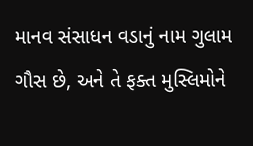માનવ સંસાધન વડાનું નામ ગુલામ ગૌસ છે, અને તે ફક્ત મુસ્લિમોને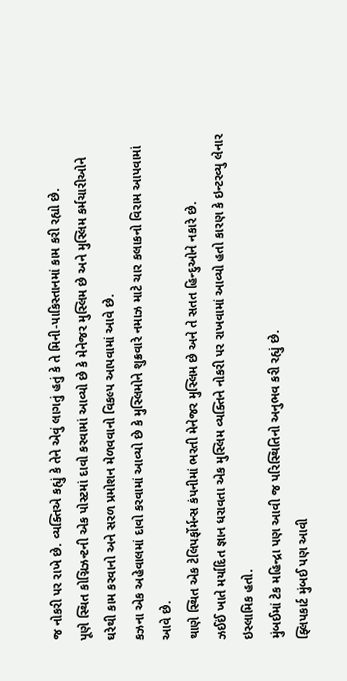જ નોકરી પર રાખે છે. વ્યક્તિએ કહ્યું કે તેને એવું લાગતું હતું કે તે મિની-પાકિસ્તાનમાં કામ કરી રહ્યો છે.
પૂણે સ્થિત કોગ્નિઝન્ટની એક પોસ્ટમાં દાવો કરવામાં આવ્યો છે કે મેનેજર મુસ્લિમ છે અને મુસ્લિમ કર્મચારીઓને ઘરેથી કામ કરવાનો અને સરળ પ્રમોશન મેળવવાનો વિકલ્પ આપવામાં આવે છે.
કઝના એક અહેવાલમાં દાવો કરવામાં આવ્યો છે કે મુસ્લિમોને શુક્રવારે નમાઝ માટે ચાર કલાકનો વિરામ આપવામાં આવે છે.
થાણે સ્થિત એક ટેલિપર્ફોર્મન્સ કંપનીમાં ભરતી મેનેજર મુસ્લિમ છે અને તે સતત હિન્દુઓને નકારે છે.
ઝઈઈં ખાતે મર્યાદિત જ્ઞાન ધરાવતા એક મુસ્લિમ વ્યક્તિને નોકરી પર રાખવામાં આવ્યો હતો કારણ કે ઇન્ટરવ્યુ લેનાર ઇસ્લામિક હતો.
મુંબઈમાં ટેક મહિન્દ્રા પણ આવી જ પરિસ્થિતિનો અનુભવ કરી રહ્યું છે.
ફ્લિપકાર્ટ મુંબઈ પણ આવી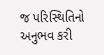જ પરિસ્થિતિનો અનુભવ કરી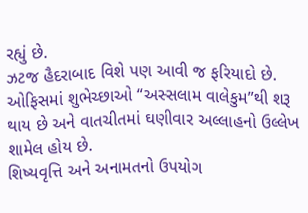રહ્યું છે.
ઝટજ હૈદરાબાદ વિશે પણ આવી જ ફરિયાદો છે.
ઓફિસમાં શુભેચ્છાઓ “અસ્સલામ વાલેકુમ”થી શરૂ થાય છે અને વાતચીતમાં ઘણીવાર અલ્લાહનો ઉલ્લેખ શામેલ હોય છે.
શિષ્યવૃત્તિ અને અનામતનો ઉપયોગ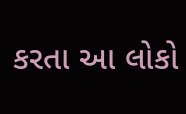કરતા આ લોકો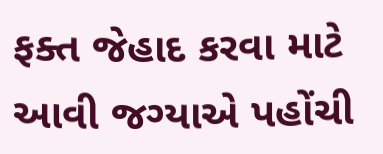ફક્ત જેહાદ કરવા માટે આવી જગ્યાએ પહોંચી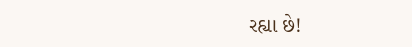રહ્યા છે!